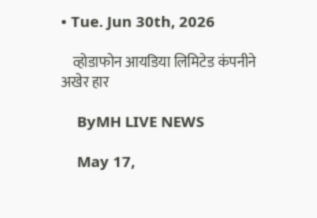• Tue. Jun 30th, 2026

    व्होडाफोन आयडिया लिमिटेड कंपनीने अखेर हार

    ByMH LIVE NEWS

    May 17,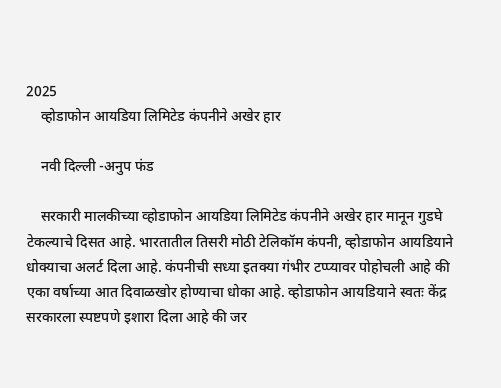2025
    व्होडाफोन आयडिया लिमिटेड कंपनीने अखेर हार

    नवी दिल्ली -अनुप फंड

    सरकारी मालकीच्या व्होडाफोन आयडिया लिमिटेड कंपनीने अखेर हार मानून गुडघे टेकल्याचे दिसत आहे. भारतातील तिसरी मोठी टेलिकॉम कंपनी, व्होडाफोन आयडियाने धोक्याचा अलर्ट दिला आहे. कंपनीची सध्या इतक्या गंभीर टप्प्यावर पोहोचली आहे की एका वर्षाच्या आत दिवाळखोर होण्याचा धोका आहे. व्होडाफोन आयडियाने स्वतः केंद्र सरकारला स्पष्टपणे इशारा दिला आहे की जर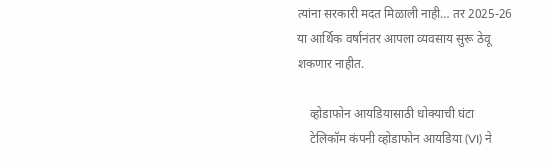त्यांना सरकारी मदत मिळाली नाही… तर 2025-26 या आर्थिक वर्षानंतर आपला व्यवसाय सुरू ठेवू शकणार नाहीत.

    व्होडाफोन आयडियासाठी धोक्याची घंटा
    टेलिकॉम कंपनी व्होडाफोन आयडिया (VI) ने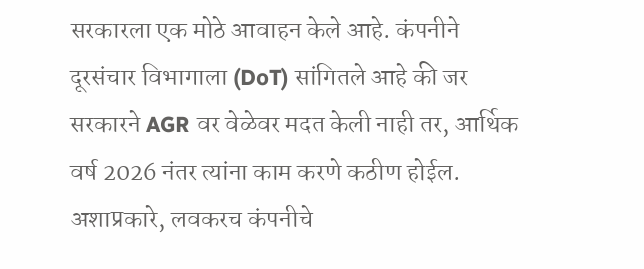सरकारला एक मोठे आवाहन केले आहे. कंपनीने दूरसंचार विभागाला (DoT) सांगितले आहे की जर सरकारने AGR वर वेळेवर मदत केली नाही तर, आर्थिक वर्ष 2026 नंतर त्यांना काम करणे कठीण होईल. अशाप्रकारे, लवकरच कंपनीचे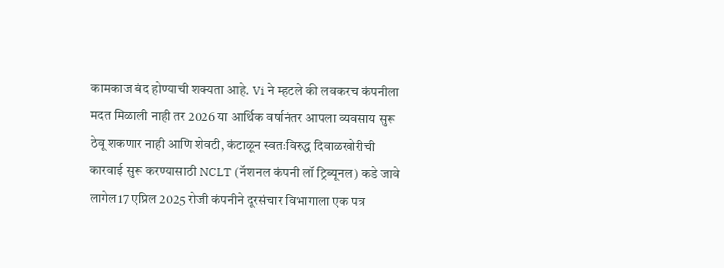कामकाज बंद होण्याची शक्यता आहे. Vi ने म्हटले की लवकरच कंपनीला मदत मिळाली नाही तर 2026 या आर्थिक वर्षानंतर आपला व्यवसाय सुरू ठेवू शकणार नाही आणि शेवटी, कंटाळून स्वतःविरुद्ध दिवाळखोरीची कारवाई सुरू करण्यासाठी NCLT (नॅशनल कंपनी लॉ ट्रिब्यूनल) कडे जावे लागेल17 एप्रिल 2025 रोजी कंपनीने दूरसंचार विभागाला एक पत्र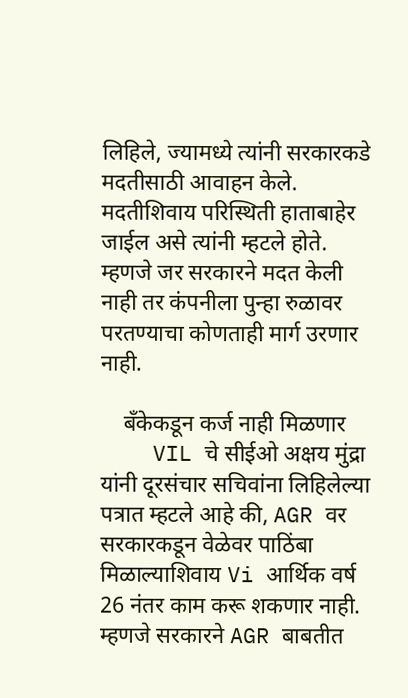लिहिले, ज्यामध्ये त्यांनी सरकारकडे मदतीसाठी आवाहन केले. मदतीशिवाय परिस्थिती हाताबाहेर जाईल असे त्यांनी म्हटले होते. म्हणजे जर सरकारने मदत केली नाही तर कंपनीला पुन्हा रुळावर परतण्याचा कोणताही मार्ग उरणार नाही.

    बँकेकडून कर्ज नाही मिळणार
    VIL चे सीईओ अक्षय मुंद्रा यांनी दूरसंचार सचिवांना लिहिलेल्या पत्रात म्हटले आहे की, AGR वर सरकारकडून वेळेवर पाठिंबा मिळाल्याशिवाय Vi आर्थिक वर्ष 26 नंतर काम करू शकणार नाही. म्हणजे सरकारने AGR बाबतीत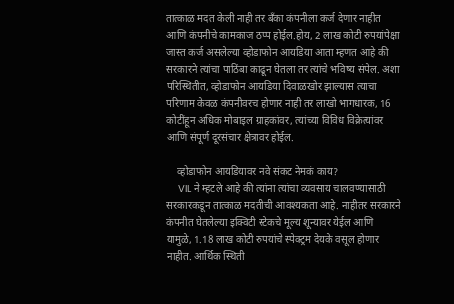तात्काळ मदत केली नाही तर बँका कंपनीला कर्ज देणार नाहीत आणि कंपनीचे कामकाज ठप्प होईल.होय, 2 लाख कोटी रुपयांपेक्षा जास्त कर्ज असलेल्या व्होडाफोन आयडिया आता म्हणत आहे की सरकारने त्यांचा पाठिंबा काढून घेतला तर त्यांचे भविष्य संपेल. अशा परिस्थितीत, व्होडाफोन आयडिया दिवाळखोर झाल्यास त्याचा परिणाम केवळ कंपनीवरच होणार नाही तर लाखो भागधारक, 16 कोटींहून अधिक मोबाइल ग्राहकांवर, त्यांच्या विविध विक्रेत्यांवर आणि संपूर्ण दूरसंचार क्षेत्रावर होईल.

    व्होडाफोन आयडियावर नवे संकट नेमकं काय?
    VIL ने म्हटले आहे की त्यांना त्यांचा व्यवसाय चालवण्यासाठी सरकारकडून तात्काळ मदतीची आवश्यकता आहे. नाहीतर सरकारने कंपनीत घेतलेल्या इक्विटी स्टेकचे मूल्य शून्यावर येईल आणि यामुळे, 1.18 लाख कोटी रुपयांचे स्पेक्ट्रम देयके वसूल होणार नाहीत. आर्थिक स्थिती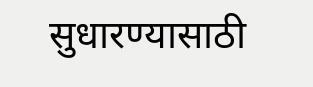सुधारण्यासाठी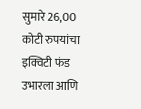सुमारे 26,00 कोटी रुपयांचा इक्विटी फंड उभारला आणि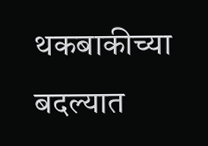थकबाकीच्या बदल्यात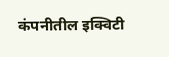कंपनीतील इक्विटी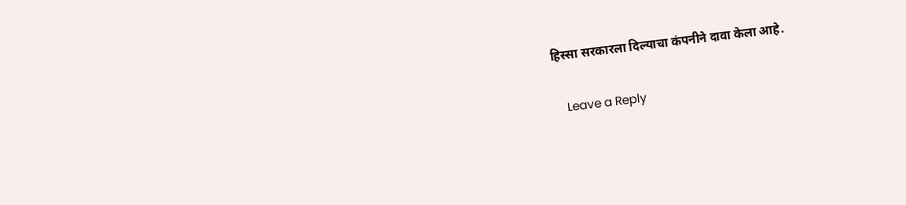हिस्सा सरकारला दिल्याचा कंपनीने दावा केला आहे.

    Leave a Reply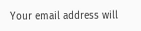Your email address will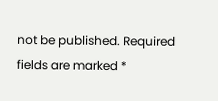not be published. Required fields are marked *